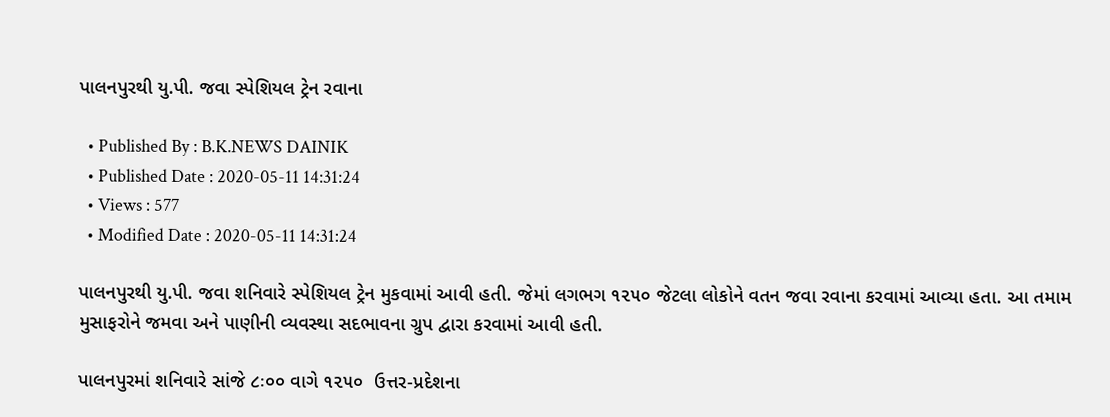પાલનપુરથી યુ.પી. જવા સ્પેશિયલ ટ્રેન રવાના

  • Published By : B.K.NEWS DAINIK
  • Published Date : 2020-05-11 14:31:24
  • Views : 577
  • Modified Date : 2020-05-11 14:31:24

પાલનપુરથી યુ.પી. જવા શનિવારે સ્પેશિયલ ટ્રેન મુકવામાં આવી હતી. જેમાં લગભગ ૧૨૫૦ જેટલા લોકોને વતન જવા રવાના કરવામાં આવ્યા હતા. આ તમામ મુસાફરોને જમવા અને પાણીની વ્યવસ્થા સદભાવના ગ્રુપ દ્વારા કરવામાં આવી હતી.

પાલનપુરમાં શનિવારે સાંજે ૮ઃ૦૦ વાગે ૧૨૫૦  ઉત્તર-પ્રદેશના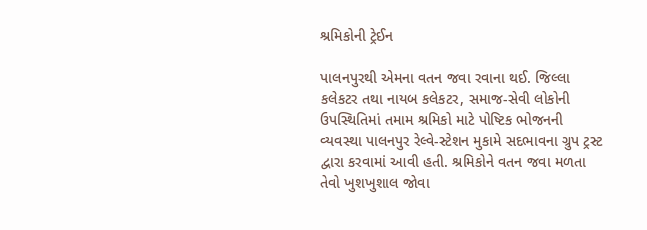શ્રમિકોની ટ્રેઈન

પાલનપુરથી એમના વતન જવા રવાના થઈ. જિલ્લા કલેકટર તથા નાયબ કલેકટર, સમાજ-સેવી લોકોની ઉપસ્થિતિમાં તમામ શ્રમિકો માટે પોષ્ટિક ભોજનની વ્યવસ્થા પાલનપુર રેલ્વે-સ્ટેશન મુકામે સદભાવના ગ્રુપ ટ્રસ્ટ દ્વારા કરવામાં આવી હતી. શ્રમિકોને વતન જવા મળતા તેવો ખુશખુશાલ જોવા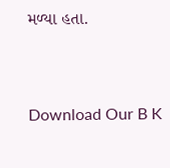મળ્યા હતા.


Download Our B K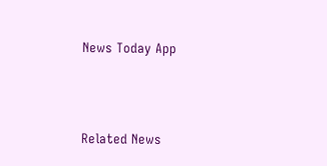News Today App



Related News